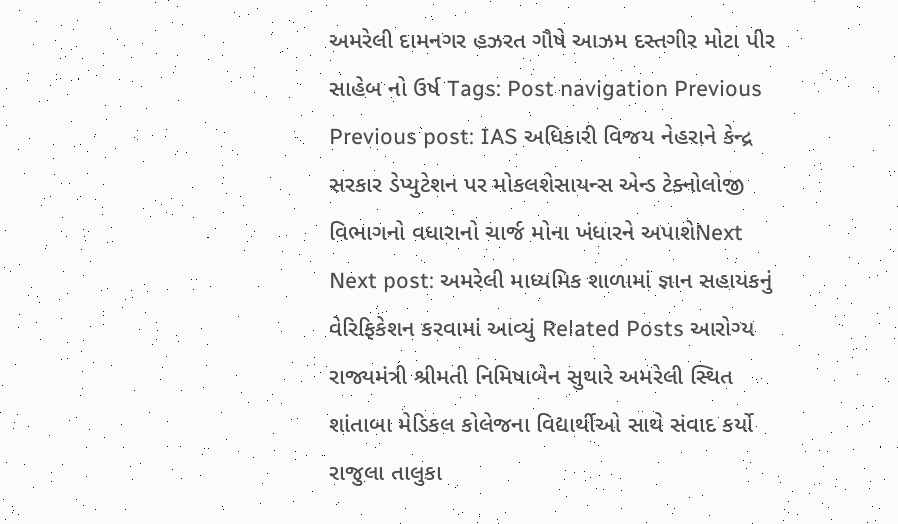અમરેલી દામનગર હઝરત ગૌષે આઝમ દસ્તગીર મોટા પીર સાહેબ નો ઉર્ષ Tags: Post navigation Previous Previous post: IAS અધિકારી વિજય નેહરાને કેન્દ્ર સરકાર ડેપ્યુટેશન પર મોકલશેસાયન્સ એન્ડ ટેક્નોલોજી વિભાગનો વધારાનો ચાર્જ મોના ખંધારને અપાશેNext Next post: અમરેલી માધ્યમિક શાળામાં જ્ઞાન સહાયકનું વેરિફિકેશન કરવામાં આવ્યું Related Posts આરોગ્ય રાજ્યમંત્રી શ્રીમતી નિમિષાબેન સુથારે અમરેલી સ્થિત શાંતાબા મેડિકલ કોલેજના વિદ્યાર્થીઓ સાથે સંવાદ કર્યો રાજુલા તાલુકા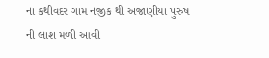ના કથીવદર ગામ નજીક થી અજાણીયા પુરુષ ની લાશ મળી આવી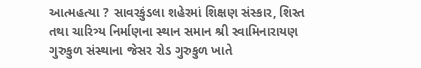આત્મહત્યા ? સાવરકુંડલા શહેરમાં શિક્ષણ સંસ્કાર, શિસ્ત તથા ચારિત્ર્ય નિર્માણના સ્થાન સમાન શ્રી સ્વામિનારાયણ ગુરુકુળ સંસ્થાના જેસર રોડ ગુરુકુળ ખાતે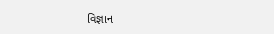વિજ્ઞાન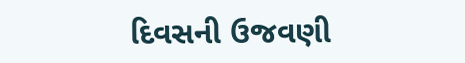દિવસની ઉજવણી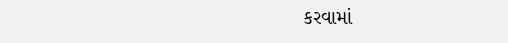કરવામાં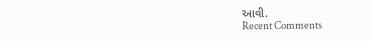આવી.
Recent Comments